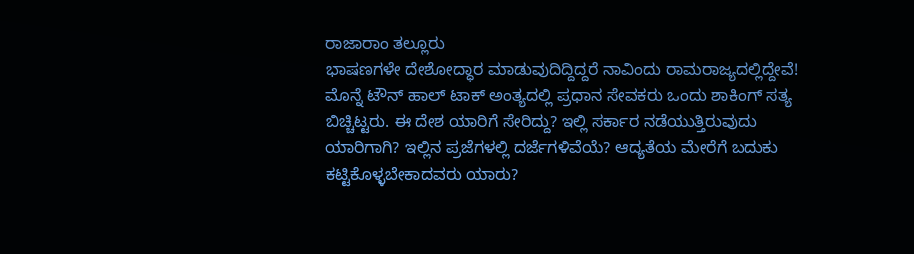ರಾಜಾರಾಂ ತಲ್ಲೂರು
ಭಾಷಣಗಳೇ ದೇಶೋದ್ಧಾರ ಮಾಡುವುದಿದ್ದಿದ್ದರೆ ನಾವಿಂದು ರಾಮರಾಜ್ಯದಲ್ಲಿದ್ದೇವೆ!
ಮೊನ್ನೆ ಟೌನ್ ಹಾಲ್ ಟಾಕ್ ಅಂತ್ಯದಲ್ಲಿ ಪ್ರಧಾನ ಸೇವಕರು ಒಂದು ಶಾಕಿಂಗ್ ಸತ್ಯ ಬಿಚ್ಚಿಟ್ಟರು. ಈ ದೇಶ ಯಾರಿಗೆ ಸೇರಿದ್ದು? ಇಲ್ಲಿ ಸರ್ಕಾರ ನಡೆಯುತ್ತಿರುವುದು ಯಾರಿಗಾಗಿ? ಇಲ್ಲಿನ ಪ್ರಜೆಗಳಲ್ಲಿ ದರ್ಜೆಗಳಿವೆಯೆ? ಆದ್ಯತೆಯ ಮೇರೆಗೆ ಬದುಕು ಕಟ್ಟಿಕೊಳ್ಳಬೇಕಾದವರು ಯಾರು?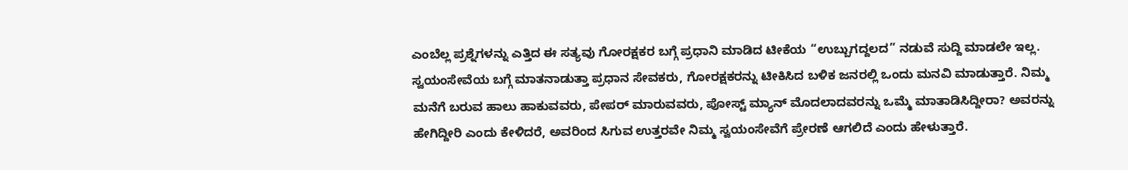ಎಂಬೆಲ್ಲ ಪ್ರಶ್ನೆಗಳನ್ನು ಎತ್ತಿದ ಈ ಸತ್ಯವು ಗೋರಕ್ಷಕರ ಬಗ್ಗೆ ಪ್ರಧಾನಿ ಮಾಡಿದ ಟೀಕೆಯ “ಉಬ್ಬುಗದ್ದಲದ” ನಡುವೆ ಸುದ್ದಿ ಮಾಡಲೇ ಇಲ್ಲ.
ಸ್ವಯಂಸೇವೆಯ ಬಗ್ಗೆ ಮಾತನಾಡುತ್ತಾ ಪ್ರಧಾನ ಸೇವಕರು, ಗೋರಕ್ಷಕರನ್ನು ಟೀಕಿಸಿದ ಬಳಿಕ ಜನರಲ್ಲಿ ಒಂದು ಮನವಿ ಮಾಡುತ್ತಾರೆ. ನಿಮ್ಮ ಮನೆಗೆ ಬರುವ ಹಾಲು ಹಾಕುವವರು, ಪೇಪರ್ ಮಾರುವವರು, ಪೋಸ್ಟ್ ಮ್ಯಾನ್ ಮೊದಲಾದವರನ್ನು ಒಮ್ಮೆ ಮಾತಾಡಿಸಿದ್ದೀರಾ? ಅವರನ್ನು ಹೇಗಿದ್ದೀರಿ ಎಂದು ಕೇಳಿದರೆ, ಅವರಿಂದ ಸಿಗುವ ಉತ್ತರವೇ ನಿಮ್ಮ ಸ್ವಯಂಸೇವೆಗೆ ಪ್ರೇರಣೆ ಆಗಲಿದೆ ಎಂದು ಹೇಳುತ್ತಾರೆ.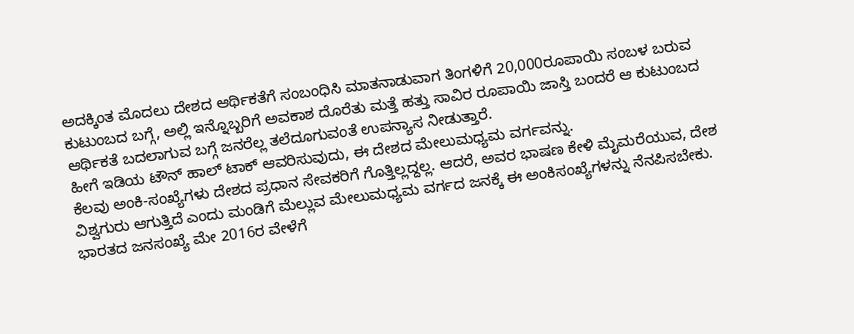ಅದಕ್ಕಿಂತ ಮೊದಲು ದೇಶದ ಆರ್ಥಿಕತೆಗೆ ಸಂಬಂಧಿಸಿ ಮಾತನಾಡುವಾಗ ತಿಂಗಳಿಗೆ 20,000ರೂಪಾಯಿ ಸಂಬಳ ಬರುವ ಕುಟುಂಬದ ಬಗ್ಗೆ, ಅಲ್ಲಿ ಇನ್ನೊಬ್ಬರಿಗೆ ಅವಕಾಶ ದೊರೆತು ಮತ್ತೆ ಹತ್ತು ಸಾವಿರ ರೂಪಾಯಿ ಜಾಸ್ತಿ ಬಂದರೆ ಆ ಕುಟುಂಬದ ಆರ್ಥಿಕತೆ ಬದಲಾಗುವ ಬಗ್ಗೆ ಜನರೆಲ್ಲ ತಲೆದೂಗುವಂತೆ ಉಪನ್ಯಾಸ ನೀಡುತ್ತಾರೆ.
ಹೀಗೆ ಇಡಿಯ ಟೌನ್ ಹಾಲ್ ಟಾಕ್ ಆವರಿಸುವುದು, ಈ ದೇಶದ ಮೇಲುಮಧ್ಯಮ ವರ್ಗವನ್ನು.
ಕೆಲವು ಅಂಕಿ-ಸಂಖ್ಯೆಗಳು ದೇಶದ ಪ್ರಧಾನ ಸೇವಕರಿಗೆ ಗೊತ್ತಿಲ್ಲದ್ದಲ್ಲ. ಆದರೆ, ಅವರ ಭಾಷಣ ಕೇಳಿ ಮೈಮರೆಯುವ, ದೇಶ ವಿಶ್ವಗುರು ಆಗುತ್ತಿದೆ ಎಂದು ಮಂಡಿಗೆ ಮೆಲ್ಲುವ ಮೇಲುಮಧ್ಯಮ ವರ್ಗದ ಜನಕ್ಕೆ ಈ ಅಂಕಿಸಂಖ್ಯೆಗಳನ್ನು ನೆನಪಿಸಬೇಕು.
ಭಾರತದ ಜನಸಂಖ್ಯೆ ಮೇ 2016ರ ವೇಳೆಗೆ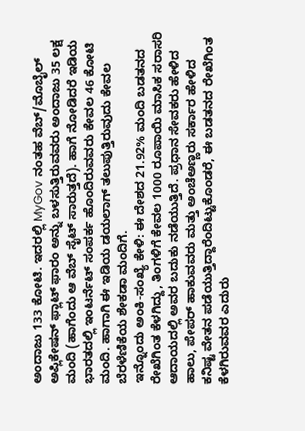ಅಂದಾಜು 133 ಕೋಟಿ. ಇದರಲ್ಲಿ MyGov ನಂತಹ ವೆಬ್/ಮೊಬೈಲ್ ಅಪ್ಲಿಕೇಷನ್ ಫ್ಲಾಟ್ ಫಾರಂ ಅನ್ನು ಬಳಸುತ್ತಿರುವವರು ಅಂದಾಜು 35 ಲಕ್ಷ ಮಂದಿ (ಹಾಗೆಂದು ಆ ವೆಬ್ ಸೈಟ್ ಸಾರುತ್ತದೆ). ಹಾಗೆ ನೋಡಿದರೆ ಇಡಿಯ ಭಾರತದಲ್ಲಿ ಇಂಟರ್ನೆಟ್ ಸಂಪರ್ಕ ಹೊಂದಿರುವವರು ಕೇವಲ 46 ಕೋಟಿ ಮಂದಿ. ಹಾಗಾಗಿ ಈ ಇಡಿಯ ಡಯಲಾಗ್ ತಲುಪುತ್ತಿರುವುದು ಕೇವಲ ಬೆರಳೆಣಿಕೆಯ ಶೇಕಡಾ ಮಂದಿಗೆ.
ಇನ್ನೊಂದು ಅಂಕಿ-ಸಂಖ್ಯೆ ಕೇಳಿ: ಈ ದೇಶದ 21.92% ಮಂದಿ ಬಡತನದ ರೇಖೆಗಿಂತ ಕೆಳಗಿದ್ದು, ತಿಂಗಳಿಗೆ ಕೇವಲ 1000 ರೂಪಾಯಿ ಮಾಸಿಕ ಸರಾಸರಿ ಆದಾಯದಲ್ಲಿ ಅವರ ಬದುಕು ನಡೆಯುತ್ತಿದೆ. ಪ್ರಧಾನ ಸೇವಕರು ಹೇಳಿದ ಹಾಲು, ಪೇಪರ್ ಹಾಕುವವರು ಮತ್ತು ಅಂಚೆಅಣ್ಣರು ಸರ್ಕಾರ ಹೇಳಿದ ಕನಿಷ್ಟ ವೇತನ ಪಡೆಯುತ್ತಿದ್ದಾರೆಂದಿಟ್ಟುಕೊಂಡರೆ, ಈ ಬಡತನದ ರೇಖೆಗಿಂತ ಕೆಳಗಿರುವವರ ಎದುರು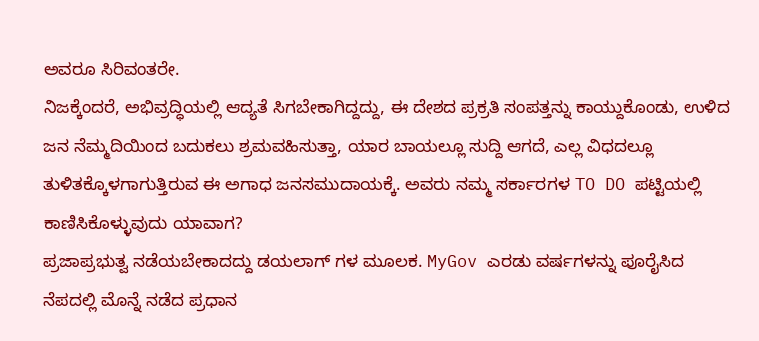ಅವರೂ ಸಿರಿವಂತರೇ.
ನಿಜಕ್ಕೆಂದರೆ, ಅಭಿವ್ರದ್ಧಿಯಲ್ಲಿ ಆದ್ಯತೆ ಸಿಗಬೇಕಾಗಿದ್ದದ್ದು, ಈ ದೇಶದ ಪ್ರಕ್ರತಿ ಸಂಪತ್ತನ್ನು ಕಾಯ್ದುಕೊಂಡು, ಉಳಿದ ಜನ ನೆಮ್ಮದಿಯಿಂದ ಬದುಕಲು ಶ್ರಮವಹಿಸುತ್ತಾ, ಯಾರ ಬಾಯಲ್ಲೂ ಸುದ್ದಿ ಆಗದೆ, ಎಲ್ಲ ವಿಧದಲ್ಲೂ ತುಳಿತಕ್ಕೊಳಗಾಗುತ್ತಿರುವ ಈ ಅಗಾಧ ಜನಸಮುದಾಯಕ್ಕೆ. ಅವರು ನಮ್ಮ ಸರ್ಕಾರಗಳ TO DO ಪಟ್ಟಿಯಲ್ಲಿ ಕಾಣಿಸಿಕೊಳ್ಳುವುದು ಯಾವಾಗ?
ಪ್ರಜಾಪ್ರಭುತ್ವ ನಡೆಯಬೇಕಾದದ್ದು ಡಯಲಾಗ್ ಗಳ ಮೂಲಕ. MyGov ಎರಡು ವರ್ಷಗಳನ್ನು ಪೂರೈಸಿದ ನೆಪದಲ್ಲಿ ಮೊನ್ನೆ ನಡೆದ ಪ್ರಧಾನ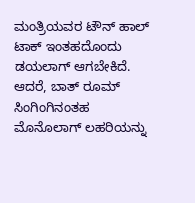ಮಂತ್ರಿಯವರ ಟೌನ್ ಹಾಲ್ ಟಾಕ್ ಇಂತಹದೊಂದು ಡಯಲಾಗ್ ಆಗಬೇಕಿದೆ. ಆದರೆ, ಬಾತ್ ರೂಮ್ ಸಿಂಗಿಂಗಿನಂತಹ ಮೊನೊಲಾಗ್ ಲಹರಿಯನ್ನು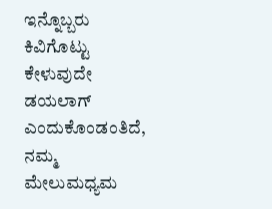ಇನ್ನೊಬ್ಬರು ಕಿವಿಗೊಟ್ಟು ಕೇಳುವುದೇ ಡಯಲಾಗ್ ಎಂದುಕೊಂಡಂತಿದೆ, ನಮ್ಮ ಮೇಲುಮಧ್ಯಮ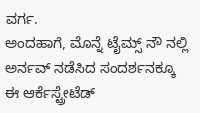ವರ್ಗ.
ಅಂದಹಾಗೆ, ಮೊನ್ನೆ ಟೈಮ್ಸ್ ನೌ ನಲ್ಲಿ ಅರ್ನವ್ ನಡೆಸಿದ ಸಂದರ್ಶನಕ್ಕೂ ಈ ಆರ್ಕೆಸ್ಟ್ರೇಟೆಡ್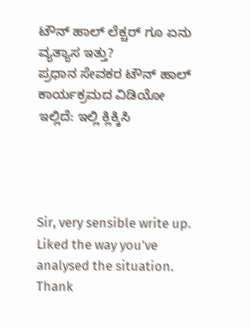ಟೌನ್ ಹಾಲ್ ಲೆಕ್ಚರ್ ಗೂ ಏನು ವ್ಯತ್ಯಾಸ ಇತ್ತು?
ಪ್ರಧಾನ ಸೇವಕರ ಟೌನ್ ಹಾಲ್ ಕಾರ್ಯಕ್ರಮದ ವಿಡಿಯೋ ಇಲ್ಲಿದೆ: ಇಲ್ಲಿ ಕ್ಲಿಕ್ಕಿಸಿ




Sir, very sensible write up. Liked the way you’ve analysed the situation.
Thank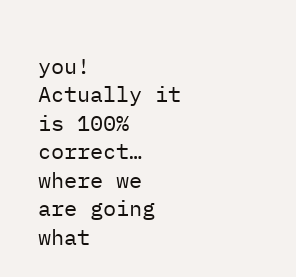you!
Actually it is 100% correct… where we are going what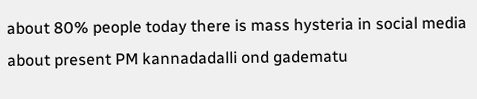about 80% people today there is mass hysteria in social media about present PM kannadadalli ond gadematu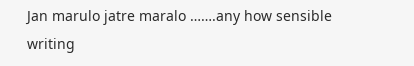Jan marulo jatre maralo …….any how sensible writing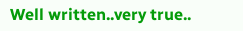Well written..very true..